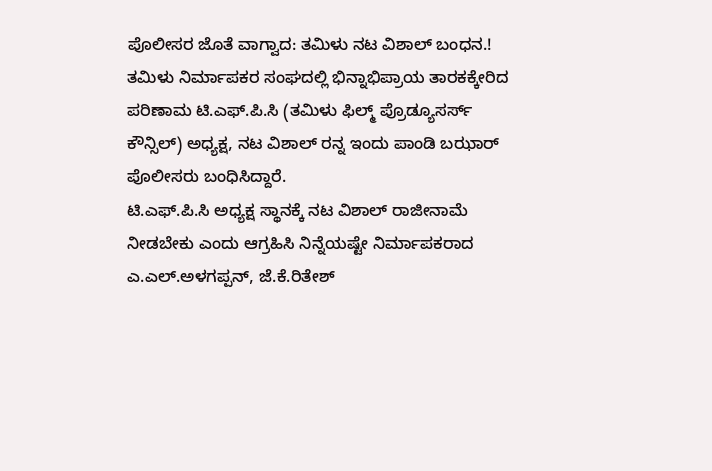ಪೊಲೀಸರ ಜೊತೆ ವಾಗ್ವಾದ: ತಮಿಳು ನಟ ವಿಶಾಲ್ ಬಂಧನ.!
ತಮಿಳು ನಿರ್ಮಾಪಕರ ಸಂಘದಲ್ಲಿ ಭಿನ್ನಾಭಿಪ್ರಾಯ ತಾರಕಕ್ಕೇರಿದ ಪರಿಣಾಮ ಟಿ.ಎಫ್.ಪಿ.ಸಿ (ತಮಿಳು ಫಿಲ್ಮ್ ಪ್ರೊಡ್ಯೂಸರ್ಸ್ ಕೌನ್ಸಿಲ್) ಅಧ್ಯಕ್ಷ, ನಟ ವಿಶಾಲ್ ರನ್ನ ಇಂದು ಪಾಂಡಿ ಬಝಾರ್ ಪೊಲೀಸರು ಬಂಧಿಸಿದ್ದಾರೆ.
ಟಿ.ಎಫ್.ಪಿ.ಸಿ ಅಧ್ಯಕ್ಷ ಸ್ಥಾನಕ್ಕೆ ನಟ ವಿಶಾಲ್ ರಾಜೀನಾಮೆ ನೀಡಬೇಕು ಎಂದು ಆಗ್ರಹಿಸಿ ನಿನ್ನೆಯಷ್ಟೇ ನಿರ್ಮಾಪಕರಾದ ಎ.ಎಲ್.ಅಳಗಪ್ಪನ್, ಜೆ.ಕೆ.ರಿತೇಶ್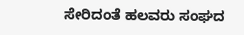ಸೇರಿದಂತೆ ಹಲವರು ಸಂಘದ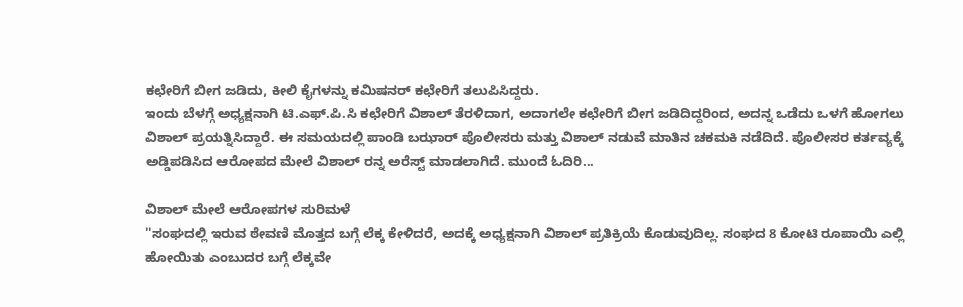ಕಛೇರಿಗೆ ಬೀಗ ಜಡಿದು, ಕೀಲಿ ಕೈಗಳನ್ನು ಕಮಿಷನರ್ ಕಛೇರಿಗೆ ತಲುಪಿಸಿದ್ದರು.
ಇಂದು ಬೆಳಗ್ಗೆ ಅಧ್ಯಕ್ಷನಾಗಿ ಟಿ.ಎಫ್.ಪಿ.ಸಿ ಕಛೇರಿಗೆ ವಿಶಾಲ್ ತೆರಳಿದಾಗ, ಅದಾಗಲೇ ಕಛೇರಿಗೆ ಬೀಗ ಜಡಿದಿದ್ದರಿಂದ, ಅದನ್ನ ಒಡೆದು ಒಳಗೆ ಹೋಗಲು ವಿಶಾಲ್ ಪ್ರಯತ್ನಿಸಿದ್ದಾರೆ. ಈ ಸಮಯದಲ್ಲಿ ಪಾಂಡಿ ಬಝಾರ್ ಪೊಲೀಸರು ಮತ್ತು ವಿಶಾಲ್ ನಡುವೆ ಮಾತಿನ ಚಕಮಕಿ ನಡೆದಿದೆ. ಪೊಲೀಸರ ಕರ್ತವ್ಯಕ್ಕೆ ಅಡ್ಡಿಪಡಿಸಿದ ಆರೋಪದ ಮೇಲೆ ವಿಶಾಲ್ ರನ್ನ ಅರೆಸ್ಟ್ ಮಾಡಲಾಗಿದೆ. ಮುಂದೆ ಓದಿರಿ...

ವಿಶಾಲ್ ಮೇಲೆ ಆರೋಪಗಳ ಸುರಿಮಳೆ
''ಸಂಘದಲ್ಲಿ ಇರುವ ಠೇವಣಿ ಮೊತ್ತದ ಬಗ್ಗೆ ಲೆಕ್ಕ ಕೇಳಿದರೆ, ಅದಕ್ಕೆ ಅಧ್ಯಕ್ಷನಾಗಿ ವಿಶಾಲ್ ಪ್ರತಿಕ್ರಿಯೆ ಕೊಡುವುದಿಲ್ಲ. ಸಂಘದ 8 ಕೋಟಿ ರೂಪಾಯಿ ಎಲ್ಲಿ ಹೋಯಿತು ಎಂಬುದರ ಬಗ್ಗೆ ಲೆಕ್ಕವೇ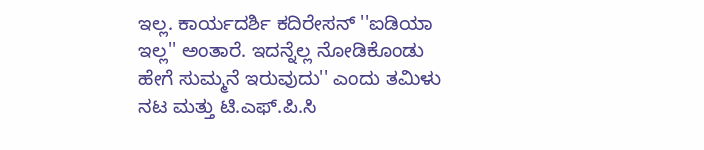ಇಲ್ಲ. ಕಾರ್ಯದರ್ಶಿ ಕದಿರೇಸನ್ ''ಐಡಿಯಾ ಇಲ್ಲ'' ಅಂತಾರೆ. ಇದನ್ನೆಲ್ಲ ನೋಡಿಕೊಂಡು ಹೇಗೆ ಸುಮ್ಮನೆ ಇರುವುದು'' ಎಂದು ತಮಿಳು ನಟ ಮತ್ತು ಟಿ.ಎಫ್.ಪಿ.ಸಿ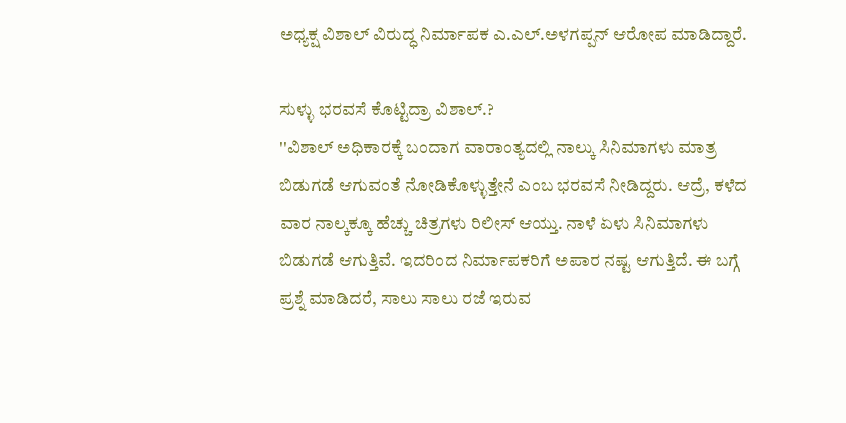ಅಧ್ಯಕ್ಷ ವಿಶಾಲ್ ವಿರುದ್ಧ ನಿರ್ಮಾಪಕ ಎ.ಎಲ್.ಅಳಗಪ್ಪನ್ ಆರೋಪ ಮಾಡಿದ್ದಾರೆ.

ಸುಳ್ಳು ಭರವಸೆ ಕೊಟ್ಟಿದ್ರಾ ವಿಶಾಲ್.?
''ವಿಶಾಲ್ ಅಧಿಕಾರಕ್ಕೆ ಬಂದಾಗ ವಾರಾಂತ್ಯದಲ್ಲಿ ನಾಲ್ಕು ಸಿನಿಮಾಗಳು ಮಾತ್ರ ಬಿಡುಗಡೆ ಆಗುವಂತೆ ನೋಡಿಕೊಳ್ಳುತ್ತೇನೆ ಎಂಬ ಭರವಸೆ ನೀಡಿದ್ದರು. ಆದ್ರೆ, ಕಳೆದ ವಾರ ನಾಲ್ಕಕ್ಕೂ ಹೆಚ್ಚು ಚಿತ್ರಗಳು ರಿಲೀಸ್ ಆಯ್ತು. ನಾಳೆ ಏಳು ಸಿನಿಮಾಗಳು ಬಿಡುಗಡೆ ಆಗುತ್ತಿವೆ. ಇದರಿಂದ ನಿರ್ಮಾಪಕರಿಗೆ ಅಪಾರ ನಷ್ಟ ಆಗುತ್ತಿದೆ. ಈ ಬಗ್ಗೆ ಪ್ರಶ್ನೆ ಮಾಡಿದರೆ, ಸಾಲು ಸಾಲು ರಜೆ ಇರುವ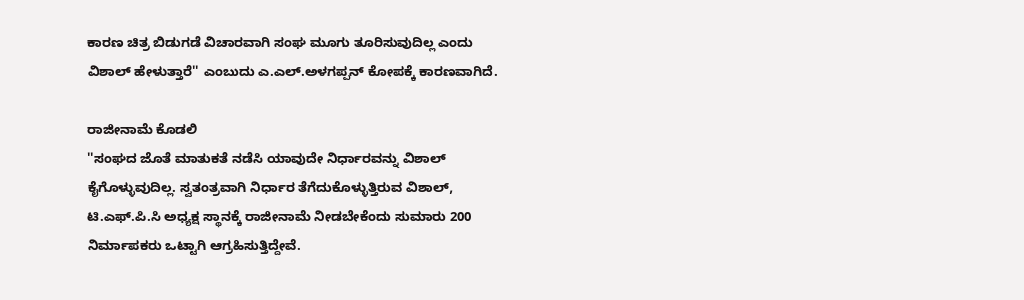ಕಾರಣ ಚಿತ್ರ ಬಿಡುಗಡೆ ವಿಚಾರವಾಗಿ ಸಂಘ ಮೂಗು ತೂರಿಸುವುದಿಲ್ಲ ಎಂದು ವಿಶಾಲ್ ಹೇಳುತ್ತಾರೆ'' ಎಂಬುದು ಎ.ಎಲ್.ಅಳಗಪ್ಪನ್ ಕೋಪಕ್ಕೆ ಕಾರಣವಾಗಿದೆ.

ರಾಜೀನಾಮೆ ಕೊಡಲಿ
''ಸಂಘದ ಜೊತೆ ಮಾತುಕತೆ ನಡೆಸಿ ಯಾವುದೇ ನಿರ್ಧಾರವನ್ನು ವಿಶಾಲ್ ಕೈಗೊಳ್ಳುವುದಿಲ್ಲ. ಸ್ವತಂತ್ರವಾಗಿ ನಿರ್ಧಾರ ತೆಗೆದುಕೊಳ್ಳುತ್ತಿರುವ ವಿಶಾಲ್, ಟಿ.ಎಫ್.ಪಿ.ಸಿ ಅಧ್ಯಕ್ಷ ಸ್ಥಾನಕ್ಕೆ ರಾಜೀನಾಮೆ ನೀಡಬೇಕೆಂದು ಸುಮಾರು 200 ನಿರ್ಮಾಪಕರು ಒಟ್ಟಾಗಿ ಆಗ್ರಹಿಸುತ್ತಿದ್ದೇವೆ.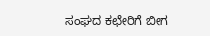ಸಂಘದ ಕಛೇರಿಗೆ ಬೀಗ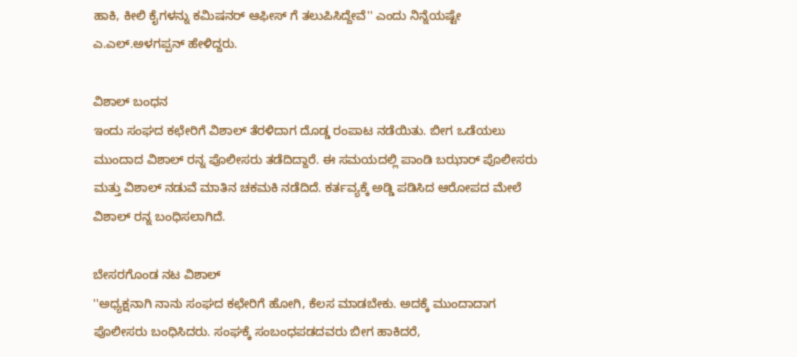ಹಾಕಿ, ಕೀಲಿ ಕೈಗಳನ್ನು ಕಮಿಷನರ್ ಆಫೀಸ್ ಗೆ ತಲುಪಿಸಿದ್ದೇವೆ'' ಎಂದು ನಿನ್ನೆಯಷ್ಟೇ ಎ.ಎಲ್.ಅಳಗಪ್ಪನ್ ಹೇಳಿದ್ದರು.

ವಿಶಾಲ್ ಬಂಧನ
ಇಂದು ಸಂಘದ ಕಛೇರಿಗೆ ವಿಶಾಲ್ ತೆರಳಿದಾಗ ದೊಡ್ಡ ರಂಪಾಟ ನಡೆಯಿತು. ಬೀಗ ಒಡೆಯಲು ಮುಂದಾದ ವಿಶಾಲ್ ರನ್ನ ಪೊಲೀಸರು ತಡೆದಿದ್ದಾರೆ. ಈ ಸಮಯದಲ್ಲಿ ಪಾಂಡಿ ಬಝಾರ್ ಪೊಲೀಸರು ಮತ್ತು ವಿಶಾಲ್ ನಡುವೆ ಮಾತಿನ ಚಕಮಕಿ ನಡೆದಿದೆ. ಕರ್ತವ್ಯಕ್ಕೆ ಅಡ್ಡಿ ಪಡಿಸಿದ ಆರೋಪದ ಮೇಲೆ ವಿಶಾಲ್ ರನ್ನ ಬಂಧಿಸಲಾಗಿದೆ.

ಬೇಸರಗೊಂಡ ನಟ ವಿಶಾಲ್
''ಅಧ್ಯಕ್ಷನಾಗಿ ನಾನು ಸಂಘದ ಕಛೇರಿಗೆ ಹೋಗಿ, ಕೆಲಸ ಮಾಡಬೇಕು. ಅದಕ್ಕೆ ಮುಂದಾದಾಗ ಪೊಲೀಸರು ಬಂಧಿಸಿದರು. ಸಂಘಕ್ಕೆ ಸಂಬಂಧಪಡದವರು ಬೀಗ ಹಾಕಿದರೆ,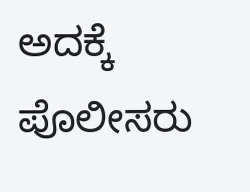ಅದಕ್ಕೆ ಪೊಲೀಸರು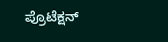ಪ್ರೊಟೆಕ್ಷನ್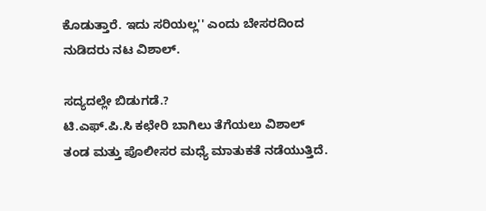ಕೊಡುತ್ತಾರೆ. ಇದು ಸರಿಯಲ್ಲ'' ಎಂದು ಬೇಸರದಿಂದ ನುಡಿದರು ನಟ ವಿಶಾಲ್.

ಸದ್ಯದಲ್ಲೇ ಬಿಡುಗಡೆ.?
ಟಿ.ಎಫ್.ಪಿ.ಸಿ ಕಛೇರಿ ಬಾಗಿಲು ತೆಗೆಯಲು ವಿಶಾಲ್ ತಂಡ ಮತ್ತು ಪೊಲೀಸರ ಮಧ್ಯೆ ಮಾತುಕತೆ ನಡೆಯುತ್ತಿದೆ.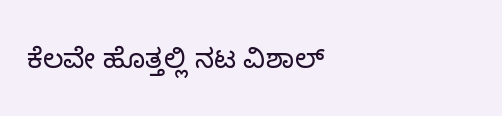ಕೆಲವೇ ಹೊತ್ತಲ್ಲಿ ನಟ ವಿಶಾಲ್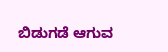ಬಿಡುಗಡೆ ಆಗುವ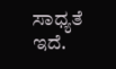ಸಾಧ್ಯತೆ ಇದೆ.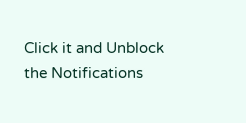Click it and Unblock the Notifications